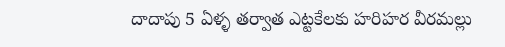దాదాపు 5 ఏళ్ళ తర్వాత ఎట్టకేలకు హరిహర వీరమల్లు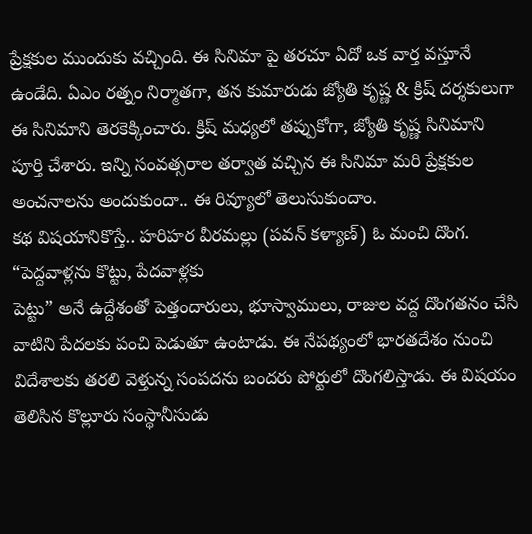ప్రేక్షకుల ముందుకు వచ్చింది. ఈ సినిమా పై తరచూ ఏదో ఒక వార్త వస్తూనే ఉండేది. ఏఎం రత్నం నిర్మాతగా, తన కుమారుడు జ్యోతి కృష్ణ & క్రిష్ దర్శకులుగా ఈ సినిమాని తెరకెక్కించారు. క్రిష్ మధ్యలో తప్పుకోగా, జ్యోతి కృష్ణ సినిమాని పూర్తి చేశారు. ఇన్ని సంవత్సరాల తర్వాత వచ్చిన ఈ సినిమా మరి ప్రేక్షకుల అంచనాలను అందుకుందా.. ఈ రివ్యూలో తెలుసుకుందాం.
కథ విషయానికొస్తే.. హరిహర వీరమల్లు (పవన్ కళ్యాణ్) ఓ మంచి దొంగ. “పెద్దవాళ్లను కొట్టు, పేదవాళ్లకు
పెట్టు” అనే ఉద్దేశంతో పెత్తందారులు, భూస్వాములు, రాజుల వద్ద దొంగతనం చేసి వాటిని పేదలకు పంచి పెడుతూ ఉంటాడు. ఈ నేపథ్యంలో భారతదేశం నుంచి విదేశాలకు తరలి వెళ్తున్న సంపదను బందరు పోర్టులో దొంగలిస్తాడు. ఈ విషయం తెలిసిన కొల్లూరు సంస్థానీసుడు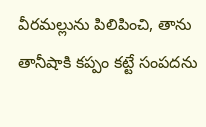వీరమల్లును పిలిపించి, తాను తానీషాకి కప్పం కట్టే సంపదను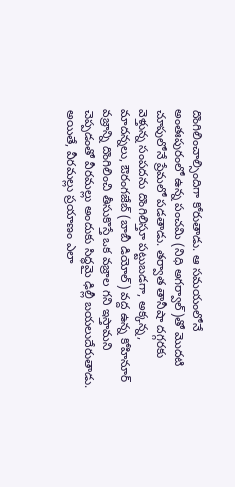దొంగిలించాల్సిందిగా కోరుతాడు. ఆ సమయంలోనే అంతఃపురంలో ఉన్న పంచమి (నిధి అగర్వాల్)తో మొదటి చూపులోనే ప్రేమలో పడతాడు. తర్వాత తానీషా దగ్గరకు వెళ్తున్న సంపదను దొంగిలిస్తూ పట్టుబడగా, అక్కన్న, మాదన్నలు, ఔరంగజేబ్ (బాబీ డియోల్) వద్ద ఉన్న కోహినూర్ వజ్రాన్ని దొంగిలించి తీసుకొస్తే ఒక వజ్రాల గని ఇస్తామని చెప్పడంతో వీరమల్లు అందుకు సిద్ధమై ఢిల్లీ బయలుదేరుతాడు. అయితే, వీరమల్లు ప్రయాణం ఎలా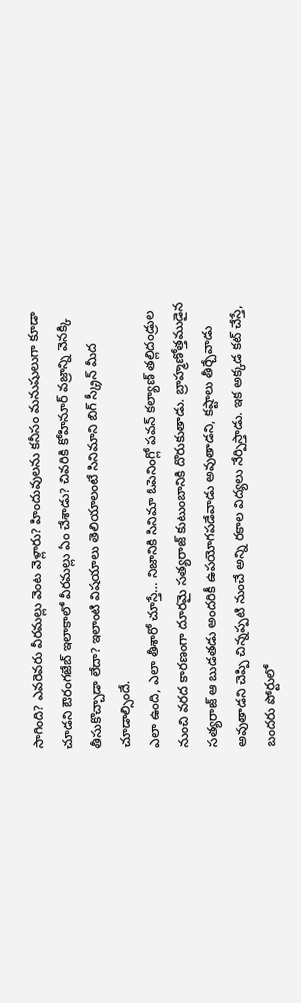సాగింది? ఎవరెవరు వీరమల్లు వెంట వెళ్లారు? హిందువులను కనీసం మనుషులుగా కూడా చూడని ఔరంగజేబ్ ఇలాకాలో వీరమల్లు ఏం చేశాడు? చివరికి కోహినూర్ వజ్రాన్ని వెనక్కి తీసుకొచ్చాడా లేదా? ఇలాంటి విషయాలు తెలియాలంటే సినిమాని బిగ్ స్క్రీన్ మీద చూడాల్సిందే.
ఎలా ఉంది, ఎలా తీశారో చూస్తే… నిజానికి సినిమా ఓపెనింగ్లో పవన్ కల్యాణ్ తల్లిదండ్రుల నుంచి వరద కారణంగా దూరమై సత్యరాజ్ కుటుంబానికి దొరుకుతాడు. బ్రాహ్మణోత్తముడైన సత్యరాజ్ ఆ బుడతడు అందరికీ ఉపయోగపడేవాడు అవుతాడని, కష్టాలు తీర్చేవాడు అవుతాడని చెప్పి చిన్నప్పటి నుంచే అన్ని రకాల విద్యలు నేర్పిస్తాడు. ఇక అక్కడ కట్ చేస్తే, బందరు పోర్టులో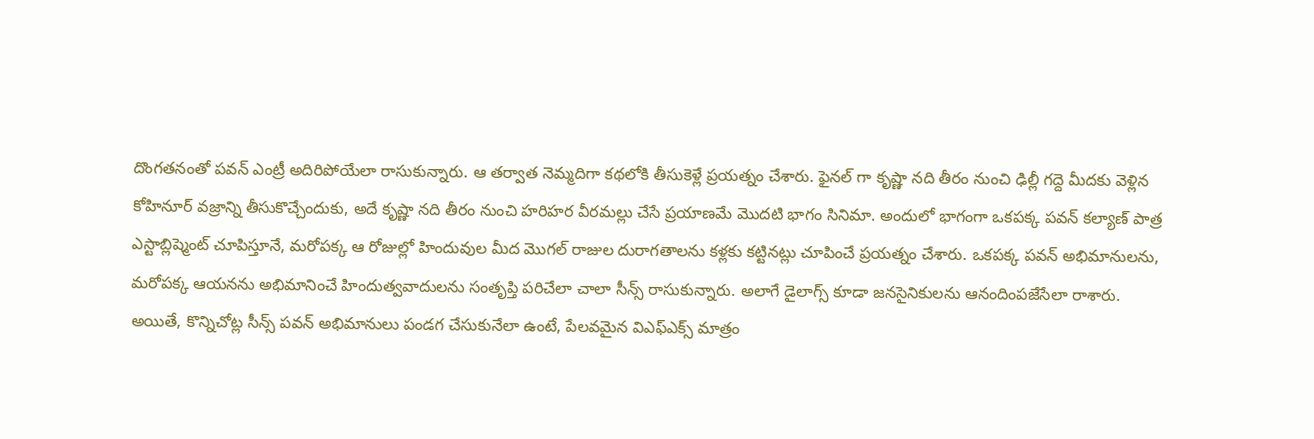దొంగతనంతో పవన్ ఎంట్రీ అదిరిపోయేలా రాసుకున్నారు. ఆ తర్వాత నెమ్మదిగా కథలోకి తీసుకెళ్లే ప్రయత్నం చేశారు. ఫైనల్ గా కృష్ణా నది తీరం నుంచి ఢిల్లీ గద్దె మీదకు వెళ్లిన కోహినూర్ వజ్రాన్ని తీసుకొచ్చేందుకు, అదే కృష్ణా నది తీరం నుంచి హరిహర వీరమల్లు చేసే ప్రయాణమే మొదటి భాగం సినిమా. అందులో భాగంగా ఒకపక్క పవన్ కల్యాణ్ పాత్ర ఎస్టాబ్లిష్మెంట్ చూపిస్తూనే, మరోపక్క ఆ రోజుల్లో హిందువుల మీద మొగల్ రాజుల దురాగతాలను కళ్లకు కట్టినట్లు చూపించే ప్రయత్నం చేశారు. ఒకపక్క పవన్ అభిమానులను, మరోపక్క ఆయనను అభిమానించే హిందుత్వవాదులను సంతృప్తి పరిచేలా చాలా సీన్స్ రాసుకున్నారు. అలాగే డైలాగ్స్ కూడా జనసైనికులను ఆనందింపజేసేలా రాశారు. అయితే, కొన్నిచోట్ల సీన్స్ పవన్ అభిమానులు పండగ చేసుకునేలా ఉంటే, పేలవమైన విఎఫ్ఎక్స్ మాత్రం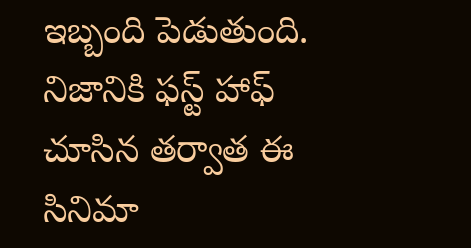ఇబ్బంది పెడుతుంది. నిజానికి ఫస్ట్ హాఫ్ చూసిన తర్వాత ఈ సినిమా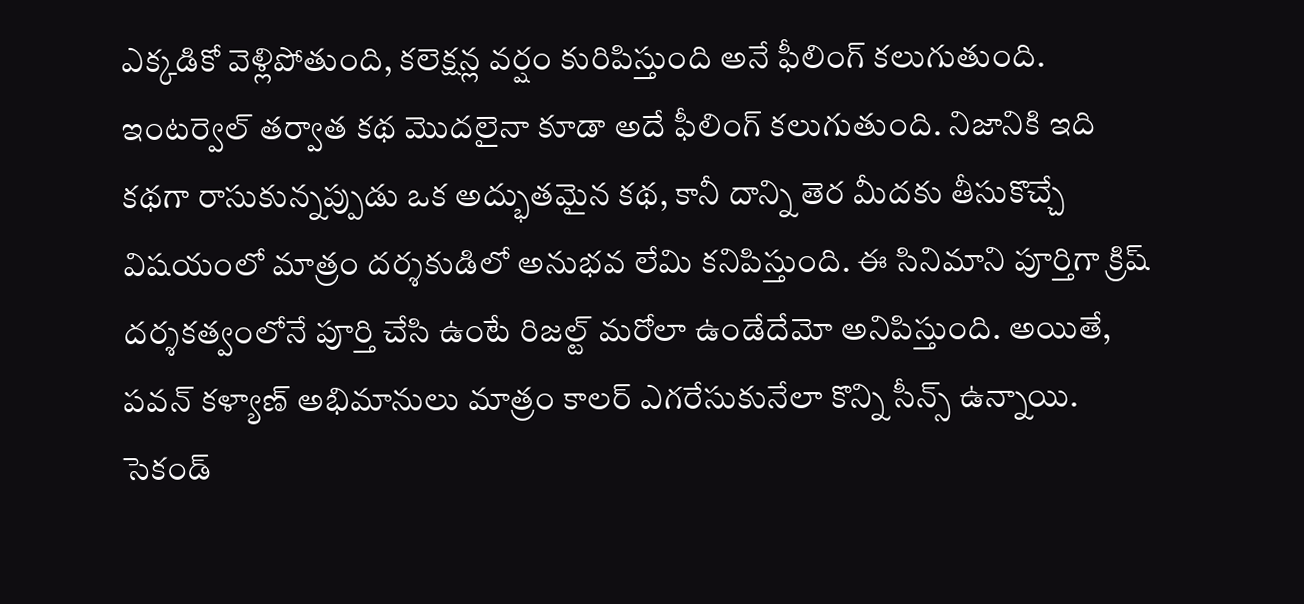ఎక్కడికో వెళ్లిపోతుంది, కలెక్షన్ల వర్షం కురిపిస్తుంది అనే ఫీలింగ్ కలుగుతుంది. ఇంటర్వెల్ తర్వాత కథ మొదలైనా కూడా అదే ఫీలింగ్ కలుగుతుంది. నిజానికి ఇది కథగా రాసుకున్నప్పుడు ఒక అద్భుతమైన కథ, కానీ దాన్ని తెర మీదకు తీసుకొచ్చే విషయంలో మాత్రం దర్శకుడిలో అనుభవ లేమి కనిపిస్తుంది. ఈ సినిమాని పూర్తిగా క్రిష్ దర్శకత్వంలోనే పూర్తి చేసి ఉంటే రిజల్ట్ మరోలా ఉండేదేమో అనిపిస్తుంది. అయితే, పవన్ కళ్యాణ్ అభిమానులు మాత్రం కాలర్ ఎగరేసుకునేలా కొన్ని సీన్స్ ఉన్నాయి. సెకండ్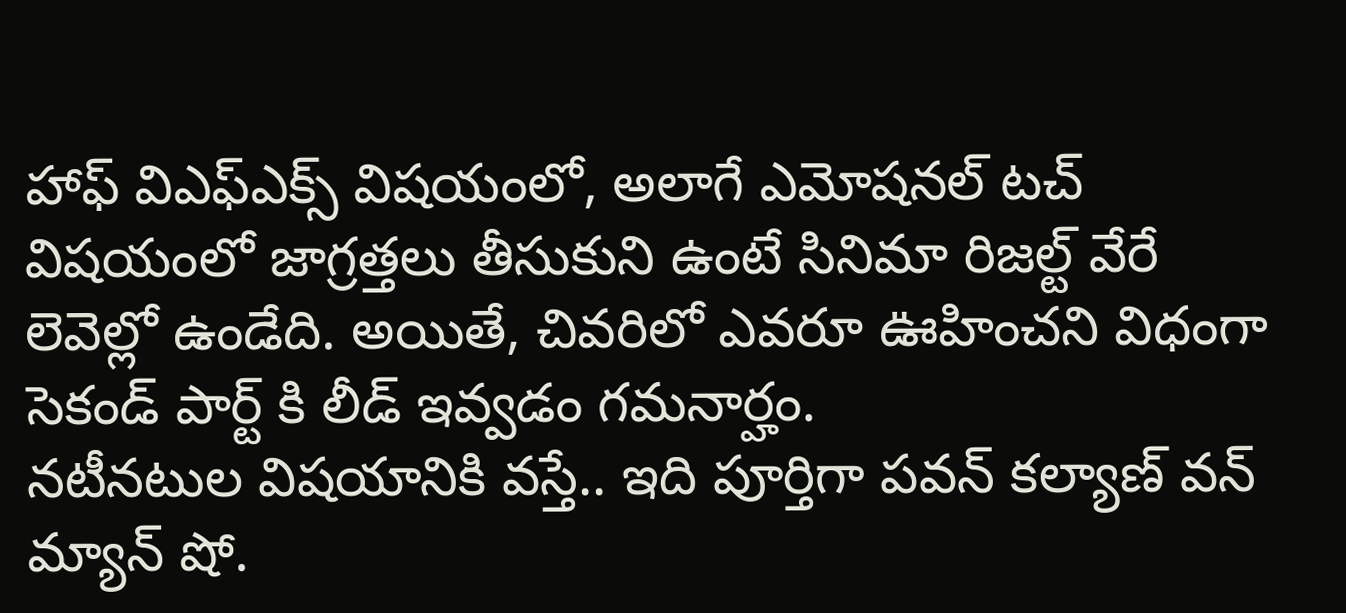హాఫ్ విఎఫ్ఎక్స్ విషయంలో, అలాగే ఎమోషనల్ టచ్ విషయంలో జాగ్రత్తలు తీసుకుని ఉంటే సినిమా రిజల్ట్ వేరే లెవెల్లో ఉండేది. అయితే, చివరిలో ఎవరూ ఊహించని విధంగా సెకండ్ పార్ట్ కి లీడ్ ఇవ్వడం గమనార్హం.
నటీనటుల విషయానికి వస్తే.. ఇది పూర్తిగా పవన్ కల్యాణ్ వన్ మ్యాన్ షో.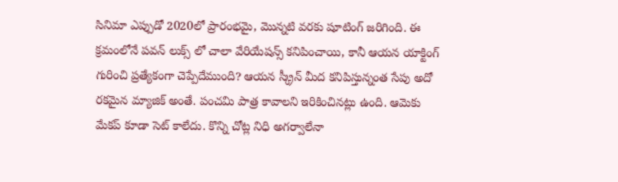సినిమా ఎప్పుడో 2020లో ప్రారంభమై, మొన్నటి వరకు షూటింగ్ జరిగింది. ఈ క్రమంలోనే పవన్ లుక్స్ లో చాలా వేరియేషన్స్ కనిపించాయి, కానీ ఆయన యాక్టింగ్ గురించి ప్రత్యేకంగా చెప్పేదేముంది? ఆయన స్క్రీన్ మీద కనిపిస్తున్నంత సేపు అదో రకమైన మ్యాజిక్ అంతే. పంచమి పాత్ర కావాలని ఇరికించినట్లు ఉంది. ఆమెకు మేకప్ కూడా సెట్ కాలేదు. కొన్ని చోట్ల నిధి అగర్వాలేనా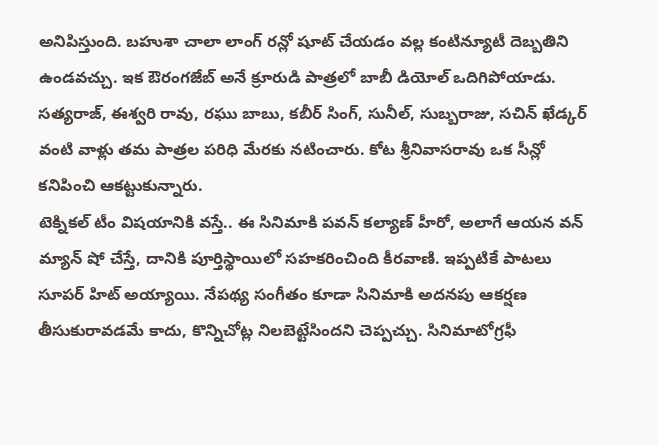అనిపిస్తుంది. బహుశా చాలా లాంగ్ రన్లో షూట్ చేయడం వల్ల కంటిన్యూటీ దెబ్బతిని ఉండవచ్చు. ఇక ఔరంగజేబ్ అనే క్రూరుడి పాత్రలో బాబీ డియోల్ ఒదిగిపోయాడు. సత్యరాజ్, ఈశ్వరి రావు, రఘు బాబు, కబీర్ సింగ్, సునీల్, సుబ్బరాజు, సచిన్ ఖేడ్కర్ వంటి వాళ్లు తమ పాత్రల పరిధి మేరకు నటించారు. కోట శ్రీనివాసరావు ఒక సీన్లో కనిపించి ఆకట్టుకున్నారు.
టెక్నికల్ టీం విషయానికి వస్తే.. ఈ సినిమాకి పవన్ కల్యాణ్ హీరో, అలాగే ఆయన వన్ మ్యాన్ షో చేస్తే, దానికి పూర్తిస్థాయిలో సహకరించింది కీరవాణి. ఇప్పటికే పాటలు సూపర్ హిట్ అయ్యాయి. నేపథ్య సంగీతం కూడా సినిమాకి అదనపు ఆకర్షణ తీసుకురావడమే కాదు, కొన్నిచోట్ల నిలబెట్టేసిందని చెప్పచ్చు. సినిమాటోగ్రఫీ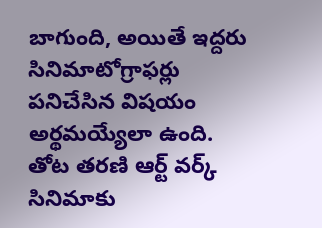బాగుంది, అయితే ఇద్దరు సినిమాటోగ్రాఫర్లు పనిచేసిన విషయం అర్థమయ్యేలా ఉంది. తోట తరణి ఆర్ట్ వర్క్ సినిమాకు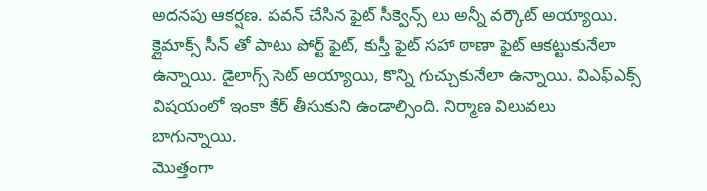అదనపు ఆకర్షణ. పవన్ చేసిన ఫైట్ సీక్వెన్స్ లు అన్నీ వర్కౌట్ అయ్యాయి. క్లైమాక్స్ సీన్ తో పాటు పోర్ట్ ఫైట్, కుస్తీ ఫైట్ సహా ఠాణా ఫైట్ ఆకట్టుకునేలా ఉన్నాయి. డైలాగ్స్ సెట్ అయ్యాయి, కొన్ని గుచ్చుకునేలా ఉన్నాయి. విఎఫ్ఎక్స్ విషయంలో ఇంకా కేర్ తీసుకుని ఉండాల్సింది. నిర్మాణ విలువలు బాగున్నాయి.
మొత్తంగా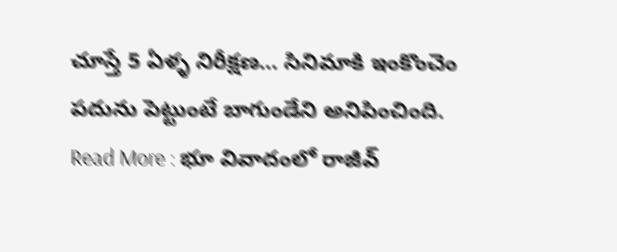చూస్తే 5 ఏళ్ళ నిరీక్షణ… సినిమాకి ఇంకొంచెం పదును పెట్టుంటే బాగుండేని అనిపించింది.
Read More : భూ వివాదంలో రాజీవ్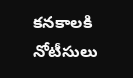కనకాలకి నోటీసులు